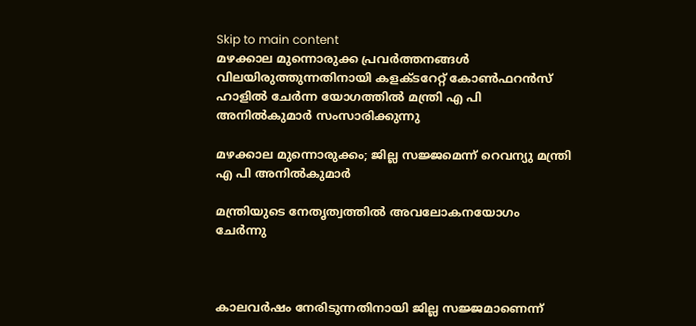Skip to main content
മഴക്കാല മുന്നൊരുക്ക പ്രവര്‍ത്തനങ്ങള്‍ വിലയിരുത്തുന്നതിനായി കളക്ടറേറ്റ് കോണ്‍ഫറന്‍സ് ഹാളില്‍ ചേര്‍ന്ന യോഗത്തില്‍ മന്ത്രി എ പി അനില്‍കുമാര്‍ സംസാരിക്കുന്നു

മഴക്കാല മുന്നൊരുക്കം; ജില്ല സജ്ജമെന്ന് റെവന്യു മന്ത്രി എ പി അനില്‍കുമാര്‍

മന്ത്രിയുടെ നേതൃത്വത്തില്‍ അവലോകനയോഗം ചേര്‍ന്നു



കാലവര്‍ഷം നേരിടുന്നതിനായി ജില്ല സജ്ജമാണെന്ന്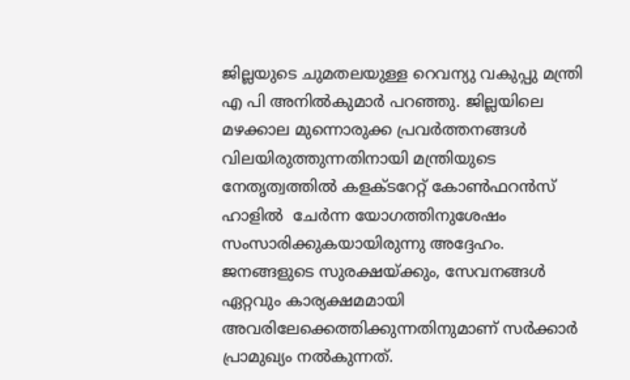ജില്ലയുടെ ചുമതലയുള്ള റെവന്യു വകുപ്പു മന്ത്രി എ പി അനില്‍കുമാര്‍ പറഞ്ഞു. ജില്ലയിലെ മഴക്കാല മുന്നൊരുക്ക പ്രവര്‍ത്തനങ്ങള്‍ വിലയിരുത്തുന്നതിനായി മന്ത്രിയുടെ നേതൃത്വത്തില്‍ കളക്ടറേറ്റ് കോണ്‍ഫറന്‍സ് ഹാളില്‍  ചേര്‍ന്ന യോഗത്തിനുശേഷം സംസാരിക്കുകയായിരുന്നു അദ്ദേഹം. ജനങ്ങളുടെ സുരക്ഷയ്ക്കും, സേവനങ്ങള്‍ ഏറ്റവും കാര്യക്ഷമമായി അവരിലേക്കെത്തിക്കുന്നതിനുമാണ് സര്‍ക്കാര്‍ പ്രാമുഖ്യം നല്‍കുന്നത്.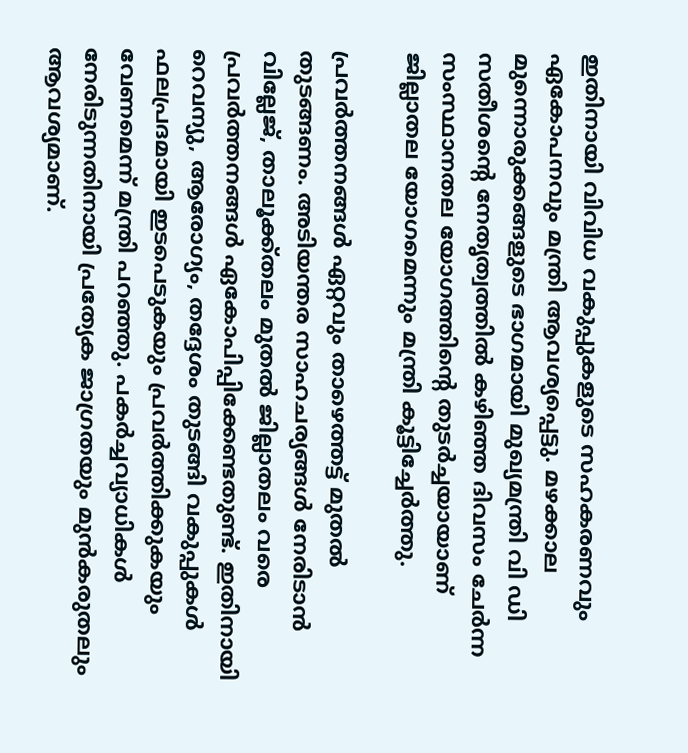ഇതിനായി വിവിധ വകുപ്പുകളുടെ സഹകരണവും ഏകോപനവും മന്ത്രി ആവശ്യപ്പെട്ടു. മഴക്കാല മുന്നൊരുക്കങ്ങളുടെ ഭാഗമായി മുഖ്യമന്ത്രി വി ഡി സതീശന്റെ നേതൃത്വത്തില്‍ കഴിഞ്ഞ ദിവസം ചേര്‍ന്ന സംസ്ഥാനതല യോഗത്തിന്റെ തുടര്‍ച്ചയായാണ് ജില്ലാതല യോഗമെന്നും മന്ത്രി കൂട്ടിച്ചേര്‍ത്തു.

പ്രവര്‍ത്തനങ്ങള്‍ ഏറ്റവും താഴെത്തട്ട് മുതല്‍ തുടങ്ങണം. അടിയന്തര സാഹചര്യങ്ങള്‍ നേരിടാന്‍ വില്ലേജ്, താലൂക്ക്തലം മുതല്‍ ജില്ലാതലം വരെ പ്രവര്‍ത്തനങ്ങള്‍ ഏകോപിപ്പിക്കേണ്ടതുണ്ട്. ഇതിനായി റെവന്യു, ആരോഗ്യം, തദ്ദേശം തുടങ്ങി വകുപ്പുകള്‍ ഫലപ്രദമായി ഇടപെടുകയും പ്രവര്‍ത്തിക്കുകയും വേണമെന്ന് മന്ത്രി പറഞ്ഞു. പകര്‍ച്ചവ്യാധികള്‍ നേരിടുന്നതിനായി പ്രത്യേക ജാഗ്രതയും മുന്‍കരുതലും ആവശ്യമാണ്.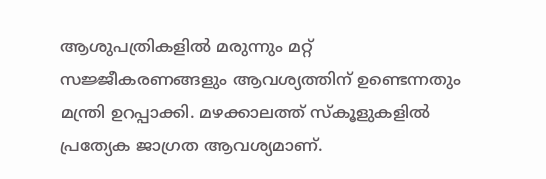ആശുപത്രികളില്‍ മരുന്നും മറ്റ് സജ്ജീകരണങ്ങളും ആവശ്യത്തിന് ഉണ്ടെന്നതും മന്ത്രി ഉറപ്പാക്കി. മഴക്കാലത്ത് സ്‌കൂളുകളില്‍ പ്രത്യേക ജാഗ്രത ആവശ്യമാണ്.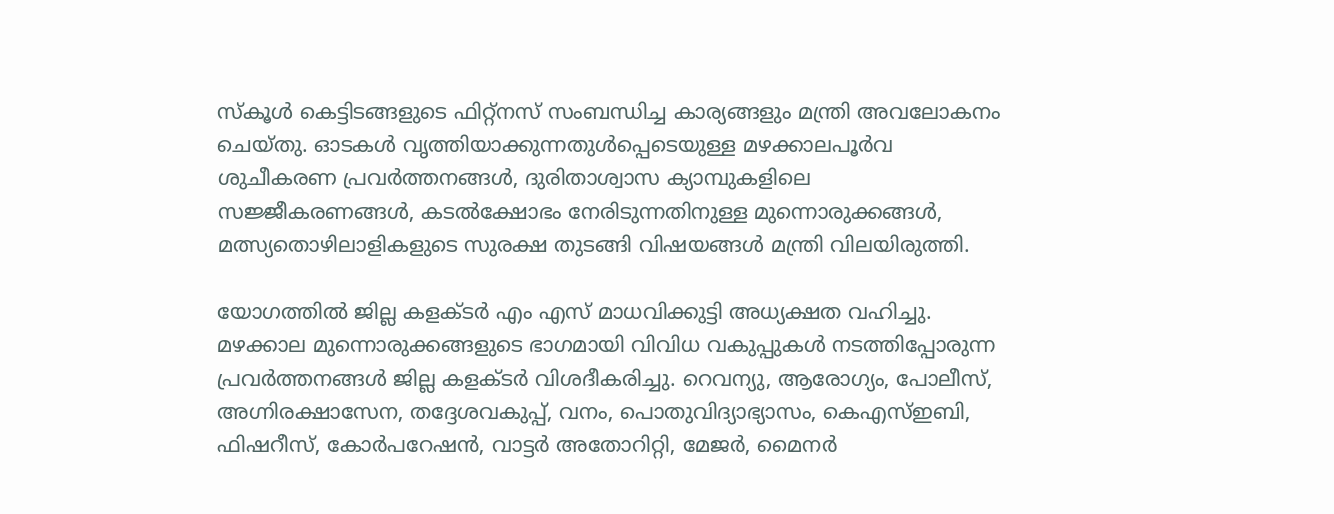സ്‌കൂള്‍ കെട്ടിടങ്ങളുടെ ഫിറ്റ്‌നസ് സംബന്ധിച്ച കാര്യങ്ങളും മന്ത്രി അവലോകനം ചെയ്തു. ഓടകള്‍ വൃത്തിയാക്കുന്നതുള്‍പ്പെടെയുള്ള മഴക്കാലപൂര്‍വ ശുചീകരണ പ്രവര്‍ത്തനങ്ങള്‍, ദുരിതാശ്വാസ ക്യാമ്പുകളിലെ സജ്ജീകരണങ്ങള്‍, കടല്‍ക്ഷോഭം നേരിടുന്നതിനുള്ള മുന്നൊരുക്കങ്ങള്‍, മത്സ്യതൊഴിലാളികളുടെ സുരക്ഷ തുടങ്ങി വിഷയങ്ങള്‍ മന്ത്രി വിലയിരുത്തി.

യോഗത്തില്‍ ജില്ല കളക്ടര്‍ എം എസ് മാധവിക്കുട്ടി അധ്യക്ഷത വഹിച്ചു. മഴക്കാല മുന്നൊരുക്കങ്ങളുടെ ഭാഗമായി വിവിധ വകുപ്പുകള്‍ നടത്തിപ്പോരുന്ന പ്രവര്‍ത്തനങ്ങള്‍ ജില്ല കളക്ടര്‍ വിശദീകരിച്ചു. റെവന്യു, ആരോഗ്യം, പോലീസ്, അഗ്നിരക്ഷാസേന, തദ്ദേശവകുപ്പ്, വനം, പൊതുവിദ്യാഭ്യാസം, കെഎസ്ഇബി, ഫിഷറീസ്, കോര്‍പറേഷന്‍, വാട്ടര്‍ അതോറിറ്റി, മേജര്‍, മൈനര്‍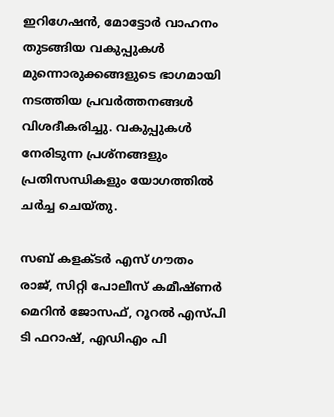ഇറിഗേഷന്‍, മോട്ടോര്‍ വാഹനം തുടങ്ങിയ വകുപ്പുകള്‍ മുന്നൊരുക്കങ്ങളുടെ ഭാഗമായി നടത്തിയ പ്രവര്‍ത്തനങ്ങള്‍ വിശദീകരിച്ചു. വകുപ്പുകള്‍ നേരിടുന്ന പ്രശ്‌നങ്ങളും പ്രതിസന്ധികളും യോഗത്തില്‍ ചര്‍ച്ച ചെയ്തു.

സബ് കളക്ടര്‍ എസ് ഗൗതം രാജ്, സിറ്റി പോലീസ് കമീഷ്ണര്‍ മെറിന്‍ ജോസഫ്, റൂറല്‍ എസ്പി ടി ഫറാഷ്, എഡിഎം പി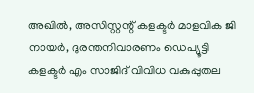അഖില്‍, അസിസ്റ്റന്റ് കളക്ടര്‍ മാളവിക ജി നായര്‍, ദുരന്തനിവാരണം ഡെപ്യൂട്ടി കളക്ടര്‍ എം സാജിദ് വിവിധ വകുപ്പുതല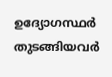ഉദ്യോഗസ്ഥര്‍ തുടങ്ങിയവര്‍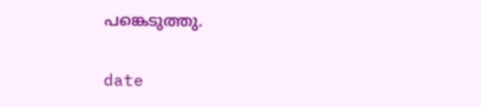പങ്കെടുത്തു.

date